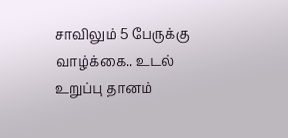சாவிலும் 5 பேருக்கு வாழ்க்கை.. உடல் உறுப்பு தானம்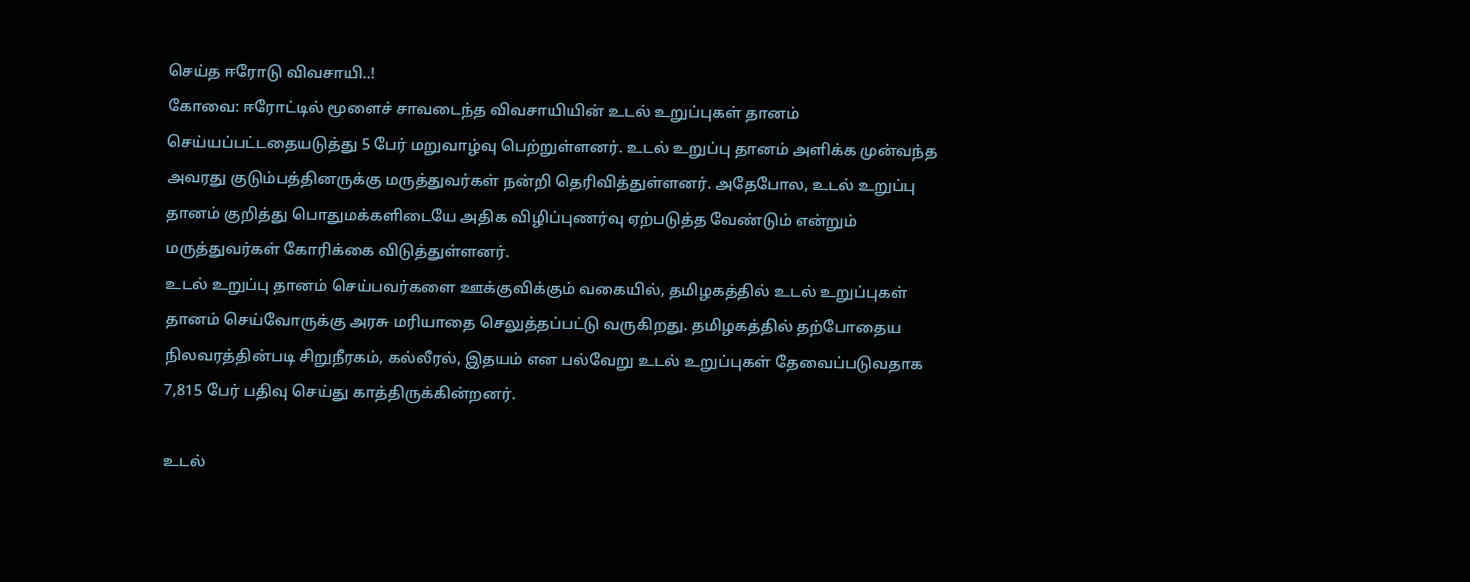செய்த ஈரோடு விவசாயி..!
கோவை: ஈரோட்டில் மூளைச் சாவடைந்த விவசாயியின் உடல் உறுப்புகள் தானம் செய்யப்பட்டதையடுத்து 5 பேர் மறுவாழ்வு பெற்றுள்ளனர். உடல் உறுப்பு தானம் அளிக்க முன்வந்த அவரது குடும்பத்தினருக்கு மருத்துவர்கள் நன்றி தெரிவித்துள்ளனர். அதேபோல, உடல் உறுப்பு தானம் குறித்து பொதுமக்களிடையே அதிக விழிப்புணர்வு ஏற்படுத்த வேண்டும் என்றும் மருத்துவர்கள் கோரிக்கை விடுத்துள்ளனர்.
உடல் உறுப்பு தானம் செய்பவர்களை ஊக்குவிக்கும் வகையில், தமிழகத்தில் உடல் உறுப்புகள் தானம் செய்வோருக்கு அரசு மரியாதை செலுத்தப்பட்டு வருகிறது. தமிழகத்தில் தற்போதைய நிலவரத்தின்படி சிறுநீரகம், கல்லீரல், இதயம் என பல்வேறு உடல் உறுப்புகள் தேவைப்படுவதாக 7,815 பேர் பதிவு செய்து காத்திருக்கின்றனர்.

உடல்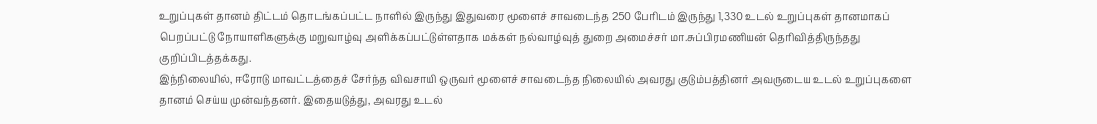உறுப்புகள் தானம் திட்டம் தொடங்கப்பட்ட நாளில் இருந்து இதுவரை மூளைச் சாவடைந்த 250 பேரிடம் இருந்து 1,330 உடல் உறுப்புகள் தானமாகப் பெறப்பட்டு நோயாளிகளுக்கு மறுவாழ்வு அளிக்கப்பட்டுள்ளதாக மக்கள் நல்வாழ்வுத் துறை அமைச்சர் மா.சுப்பிரமணியன் தெரிவித்திருந்தது குறிப்பிடத்தக்கது.
இந்நிலையில், ஈரோடு மாவட்டத்தைச் சேர்ந்த விவசாயி ஒருவர் மூளைச் சாவடைந்த நிலையில் அவரது குடும்பத்தினர் அவருடைய உடல் உறுப்புகளை தானம் செய்ய முன்வந்தனர். இதையடுத்து, அவரது உடல்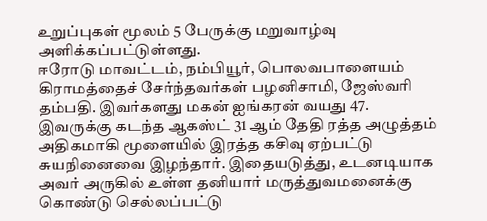உறுப்புகள் மூலம் 5 பேருக்கு மறுவாழ்வு அளிக்கப்பட்டுள்ளது.
ஈரோடு மாவட்டம், நம்பியூர், பொலவபாளையம் கிராமத்தைச் சேர்ந்தவர்கள் பழனிசாமி, ஜேஸ்வரி தம்பதி. இவர்களது மகன் ஐங்கரன் வயது 47. இவருக்கு கடந்த ஆகஸ்ட் 31 ஆம் தேதி ரத்த அழுத்தம் அதிகமாகி மூளையில் இரத்த கசிவு ஏற்பட்டு சுயநினைவை இழந்தார். இதையடுத்து, உடனடியாக அவர் அருகில் உள்ள தனியார் மருத்துவமனைக்கு கொண்டு செல்லப்பட்டு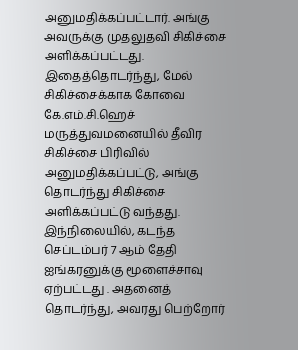அனுமதிக்கப்பட்டார். அங்கு அவருக்கு முதலுதவி சிகிச்சை அளிக்கப்பட்டது.
இதைத்தொடர்ந்து, மேல் சிகிச்சைக்காக கோவை கே.எம்.சி.ஹெச் மருத்துவமனையில் தீவிர சிகிச்சை பிரிவில் அனுமதிக்கப்பட்டு, அங்கு தொடர்ந்து சிகிச்சை அளிக்கப்பட்டு வந்தது. இந்நிலையில், கடந்த செப்டம்பர் 7 ஆம் தேதி ஐங்கரனுக்கு மூளைச்சாவு ஏற்பட்டது . அதனைத் தொடர்ந்து, அவரது பெற்றோர்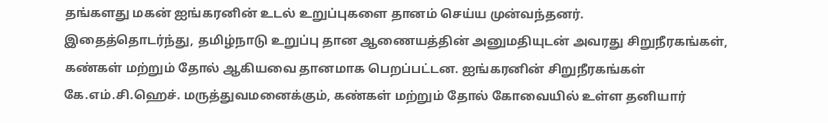தங்களது மகன் ஐங்கரனின் உடல் உறுப்புகளை தானம் செய்ய முன்வந்தனர்.
இதைத்தொடர்ந்து, தமிழ்நாடு உறுப்பு தான ஆணையத்தின் அனுமதியுடன் அவரது சிறுநீரகங்கள், கண்கள் மற்றும் தோல் ஆகியவை தானமாக பெறப்பட்டன. ஐங்கரனின் சிறுநீரகங்கள் கே.எம்.சி.ஹெச். மருத்துவமனைக்கும், கண்கள் மற்றும் தோல் கோவையில் உள்ள தனியார்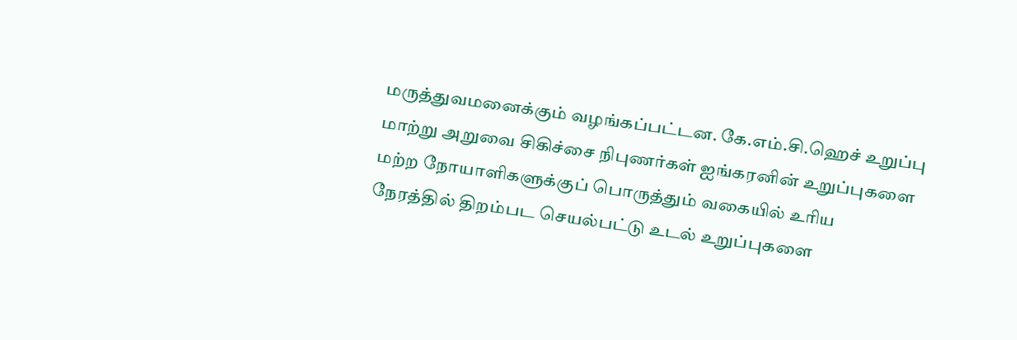மருத்துவமனைக்கும் வழங்கப்பட்டன. கே.எம்.சி.ஹெச் உறுப்பு மாற்று அறுவை சிகிச்சை நிபுணர்கள் ஐங்கரனின் உறுப்புகளை மற்ற நோயாளிகளுக்குப் பொருத்தும் வகையில் உரிய நேரத்தில் திறம்பட செயல்பட்டு உடல் உறுப்புகளை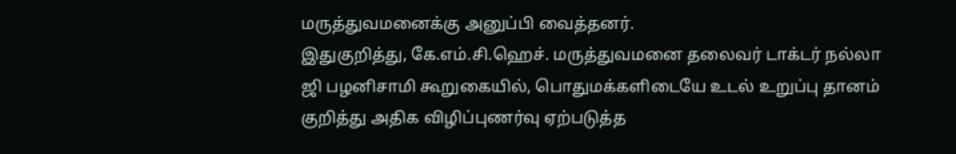மருத்துவமனைக்கு அனுப்பி வைத்தனர்.
இதுகுறித்து, கே.எம்.சி.ஹெச். மருத்துவமனை தலைவர் டாக்டர் நல்லா ஜி பழனிசாமி கூறுகையில், பொதுமக்களிடையே உடல் உறுப்பு தானம் குறித்து அதிக விழிப்புணர்வு ஏற்படுத்த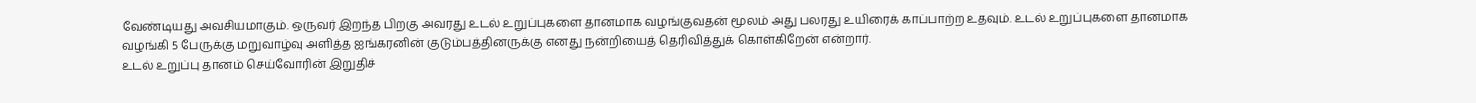வேண்டியது அவசியமாகும். ஒருவர் இறந்த பிறகு அவரது உடல் உறுப்புகளை தானமாக வழங்குவதன் மூலம் அது பலரது உயிரைக் காப்பாற்ற உதவும். உடல் உறுப்புகளை தானமாக வழங்கி 5 பேருக்கு மறுவாழ்வு அளித்த ஐங்கரனின் குடும்பத்தினருக்கு எனது நன்றியைத் தெரிவித்துக் கொள்கிறேன் என்றார்.
உடல் உறுப்பு தானம் செய்வோரின் இறுதிச்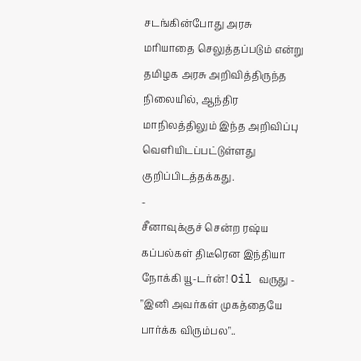சடங்கின்போது அரசு மரியாதை செலுத்தப்படும் என்று தமிழக அரசு அறிவித்திருந்த நிலையில், ஆந்திர மாநிலத்திலும் இந்த அறிவிப்பு வெளியிடப்பட்டுள்ளது குறிப்பிடத்தக்கது.
-
சீனாவுக்குச் சென்ற ரஷ்ய கப்பல்கள் திடீரென இந்தியா நோக்கி யூ-டர்ன்! Oil வருது -
"இனி அவர்கள் முகத்தையே பார்க்க விரும்பல"..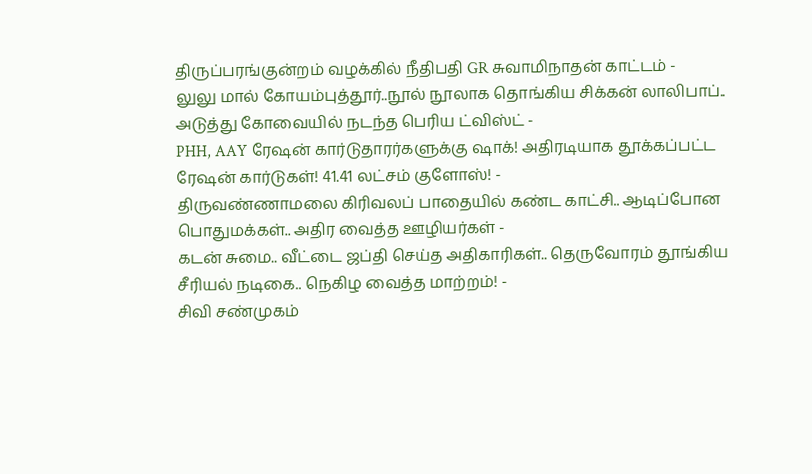திருப்பரங்குன்றம் வழக்கில் நீதிபதி GR சுவாமிநாதன் காட்டம் -
லுலு மால் கோயம்புத்தூர்..நூல் நூலாக தொங்கிய சிக்கன் லாலிபாப்.. அடுத்து கோவையில் நடந்த பெரிய ட்விஸ்ட் -
PHH, AAY ரேஷன் கார்டுதாரர்களுக்கு ஷாக்! அதிரடியாக தூக்கப்பட்ட ரேஷன் கார்டுகள்! 41.41 லட்சம் குளோஸ்! -
திருவண்ணாமலை கிரிவலப் பாதையில் கண்ட காட்சி.. ஆடிப்போன பொதுமக்கள்.. அதிர வைத்த ஊழியர்கள் -
கடன் சுமை.. வீட்டை ஜப்தி செய்த அதிகாரிகள்.. தெருவோரம் தூங்கிய சீரியல் நடிகை.. நெகிழ வைத்த மாற்றம்! -
சிவி சண்முகம்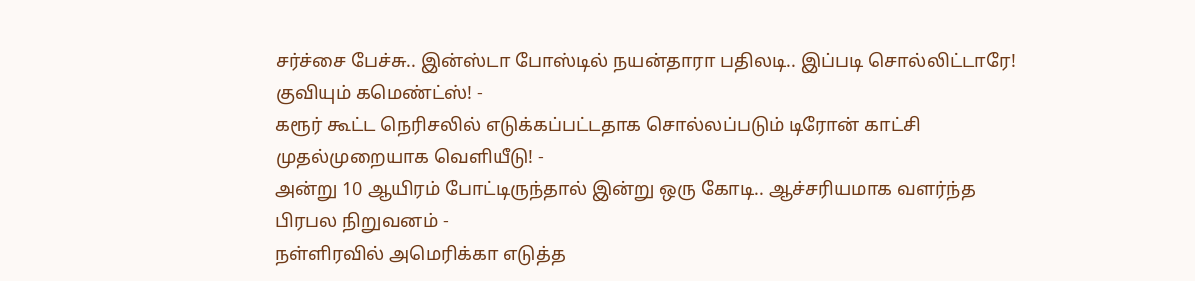சர்ச்சை பேச்சு.. இன்ஸ்டா போஸ்டில் நயன்தாரா பதிலடி.. இப்படி சொல்லிட்டாரே! குவியும் கமெண்ட்ஸ்! -
கரூர் கூட்ட நெரிசலில் எடுக்கப்பட்டதாக சொல்லப்படும் டிரோன் காட்சி முதல்முறையாக வெளியீடு! -
அன்று 10 ஆயிரம் போட்டிருந்தால் இன்று ஒரு கோடி.. ஆச்சரியமாக வளர்ந்த பிரபல நிறுவனம் -
நள்ளிரவில் அமெரிக்கா எடுத்த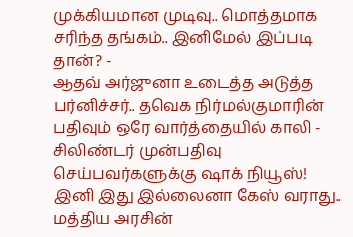முக்கியமான முடிவு.. மொத்தமாக சரிந்த தங்கம்.. இனிமேல் இப்படி தான்? -
ஆதவ் அர்ஜுனா உடைத்த அடுத்த பர்னிச்சர்.. தவெக நிர்மல்குமாரின் பதிவும் ஒரே வார்த்தையில் காலி -
சிலிண்டர் முன்பதிவு செய்பவர்களுக்கு ஷாக் நியூஸ்! இனி இது இல்லைனா கேஸ் வராது.. மத்திய அரசின்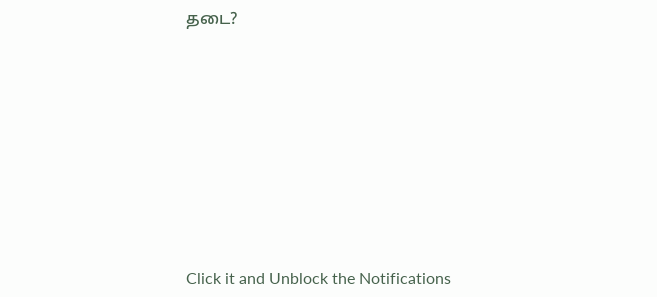தடை?












Click it and Unblock the Notifications